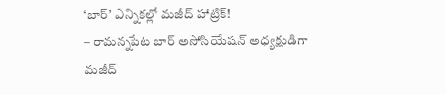‘బార్’ ఎన్నికల్లో మజీద్ హాట్రిక్!
– రామన్నపేట బార్ అసోసియేషన్ అధ్యక్షుడిగా మజీద్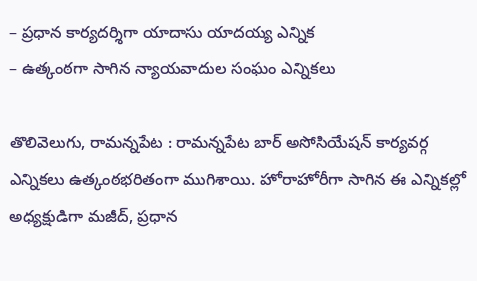– ప్రధాన కార్యదర్శిగా యాదాసు యాదయ్య ఎన్నిక
– ఉత్కంఠగా సాగిన న్యాయవాదుల సంఘం ఎన్నికలు

తొలివెలుగు, రామన్నపేట : రామన్నపేట బార్ అసోసియేషన్ కార్యవర్గ ఎన్నికలు ఉత్కంఠభరితంగా ముగిశాయి. హోరాహోరీగా సాగిన ఈ ఎన్నికల్లో అధ్యక్షుడిగా మజీద్, ప్రధాన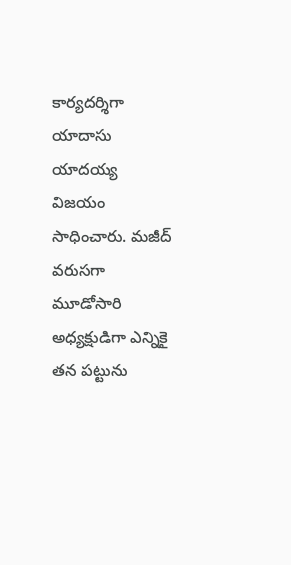కార్యదర్శిగా యాదాసు యాదయ్య విజయం సాధించారు. మజీద్ వరుసగా మూడోసారి అధ్యక్షుడిగా ఎన్నికై తన పట్టును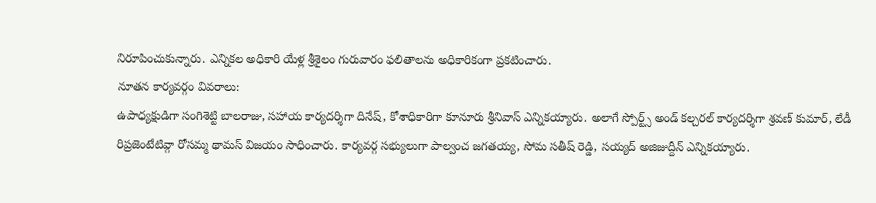నిరూపించుకున్నారు. ఎన్నికల అధికారి యేళ్ల శ్రీశైలం గురువారం ఫలితాలను అధికారికంగా ప్రకటించారు.
నూతన కార్యవర్గం వివరాలు:
ఉపాధ్యక్షుడిగా సంగిశెట్టి బాలరాజు, సహాయ కార్యదర్శిగా దినేష్, కోశాధికారిగా కూనూరు శ్రీనివాస్ ఎన్నికయ్యారు. అలాగే స్పోర్ట్స్ అండ్ కల్చరల్ కార్యదర్శిగా శ్రవణ్ కుమార్, లేడీ రిప్రజెంటేటివ్గా రోసమ్మ థామస్ విజయం సాధించారు. కార్యవర్గ సభ్యులుగా పాల్వంచ జగతయ్య, సోమ సతీష్ రెడ్డి, సయ్యద్ అజిజుద్దీన్ ఎన్నికయ్యారు.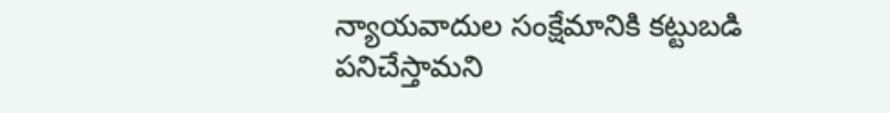న్యాయవాదుల సంక్షేమానికి కట్టుబడి పనిచేస్తామని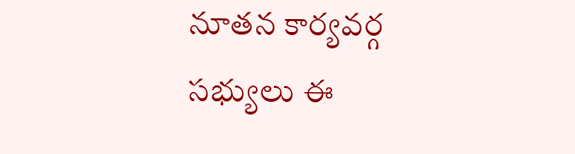నూతన కార్యవర్గ సభ్యులు ఈ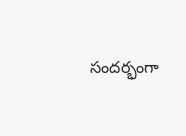సందర్భంగా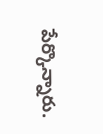పేర్కొన్నారు.